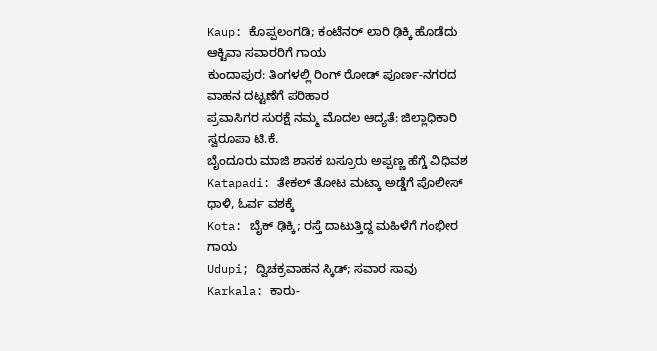Kaup: ಕೊಪ್ಪಲಂಗಡಿ; ಕಂಟೆನರ್ ಲಾರಿ ಢಿಕ್ಕಿ ಹೊಡೆದು ಆಕ್ಟಿವಾ ಸವಾರರಿಗೆ ಗಾಯ
ಕುಂದಾಪುರ: ತಿಂಗಳಲ್ಲಿ ರಿಂಗ್ ರೋಡ್ ಪೂರ್ಣ-ನಗರದ ವಾಹನ ದಟ್ಟಣೆಗೆ ಪರಿಹಾರ
ಪ್ರವಾಸಿಗರ ಸುರಕ್ಷೆ ನಮ್ಮ ಮೊದಲ ಆದ್ಯತೆ: ಜಿಲ್ಲಾಧಿಕಾರಿ ಸ್ವರೂಪಾ ಟಿ.ಕೆ.
ಬೈಂದೂರು ಮಾಜಿ ಶಾಸಕ ಬಸ್ರೂರು ಅಪ್ಪಣ್ಣ ಹೆಗ್ಡೆ ವಿಧಿವಶ
Katapadi: ತೇಕಲ್ ತೋಟ ಮಟ್ಕಾ ಅಡ್ಡೆಗೆ ಪೊಲೀಸ್ ಧಾಳಿ, ಓರ್ವ ವಶಕ್ಕೆ
Kota: ಬೈಕ್ ಢಿಕ್ಕಿ; ರಸ್ತೆ ದಾಟುತ್ತಿದ್ದ ಮಹಿಳೆಗೆ ಗಂಭೀರ ಗಾಯ
Udupi; ದ್ವಿಚಕ್ರವಾಹನ ಸ್ಕಿಡ್; ಸವಾರ ಸಾವು
Karkala: ಕಾರು-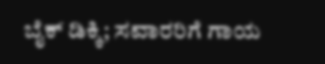ಬೈಕ್ ಡಿಕ್ಕಿ; ಸವಾರರಿಗೆ ಗಾಯ